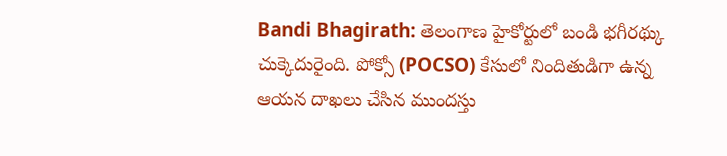Bandi Bhagirath: తెలంగాణ హైకోర్టులో బండి భగీరథ్కు చుక్కెదురైంది. పోక్సో (POCSO) కేసులో నిందితుడిగా ఉన్న ఆయన దాఖలు చేసిన ముందస్తు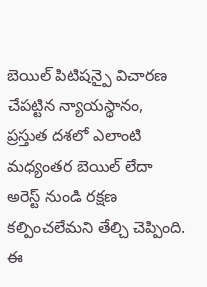బెయిల్ పిటిషన్పై విచారణ చేపట్టిన న్యాయస్థానం, ప్రస్తుత దశలో ఎలాంటి మధ్యంతర బెయిల్ లేదా అరెస్ట్ నుండి రక్షణ కల్పించలేమని తేల్చి చెప్పింది. ఈ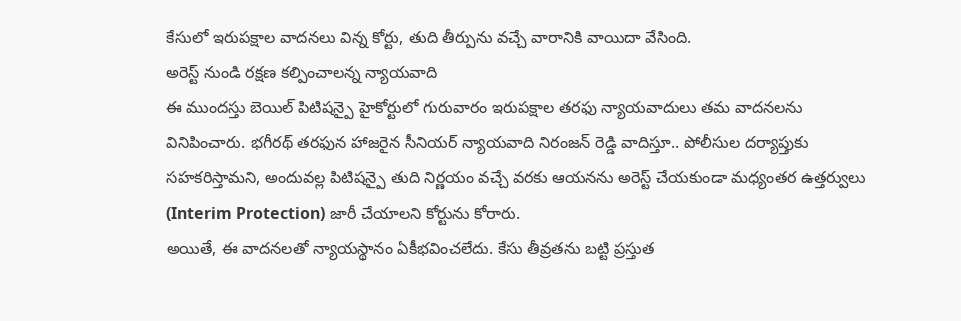కేసులో ఇరుపక్షాల వాదనలు విన్న కోర్టు, తుది తీర్పును వచ్చే వారానికి వాయిదా వేసింది.
అరెస్ట్ నుండి రక్షణ కల్పించాలన్న న్యాయవాది
ఈ ముందస్తు బెయిల్ పిటిషన్పై హైకోర్టులో గురువారం ఇరుపక్షాల తరఫు న్యాయవాదులు తమ వాదనలను వినిపించారు. భగీరథ్ తరఫున హాజరైన సీనియర్ న్యాయవాది నిరంజన్ రెడ్డి వాదిస్తూ.. పోలీసుల దర్యాప్తుకు సహకరిస్తామని, అందువల్ల పిటిషన్పై తుది నిర్ణయం వచ్చే వరకు ఆయనను అరెస్ట్ చేయకుండా మధ్యంతర ఉత్తర్వులు (Interim Protection) జారీ చేయాలని కోర్టును కోరారు.
అయితే, ఈ వాదనలతో న్యాయస్థానం ఏకీభవించలేదు. కేసు తీవ్రతను బట్టి ప్రస్తుత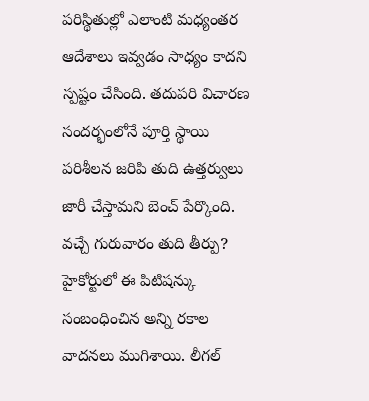పరిస్థితుల్లో ఎలాంటి మధ్యంతర ఆదేశాలు ఇవ్వడం సాధ్యం కాదని స్పష్టం చేసింది. తదుపరి విచారణ సందర్భంలోనే పూర్తి స్థాయి పరిశీలన జరిపి తుది ఉత్తర్వులు జారీ చేస్తామని బెంచ్ పేర్కొంది.
వచ్చే గురువారం తుది తీర్పు?
హైకోర్టులో ఈ పిటిషన్కు సంబంధించిన అన్ని రకాల వాదనలు ముగిశాయి. లీగల్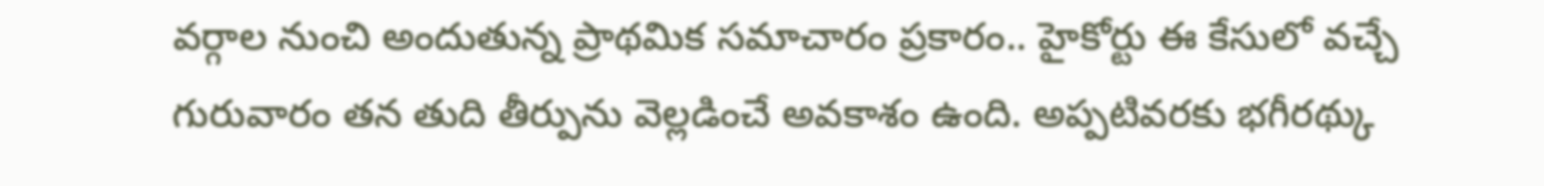వర్గాల నుంచి అందుతున్న ప్రాథమిక సమాచారం ప్రకారం.. హైకోర్టు ఈ కేసులో వచ్చే గురువారం తన తుది తీర్పును వెల్లడించే అవకాశం ఉంది. అప్పటివరకు భగీరథ్కు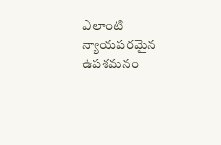ఎలాంటి న్యాయపరమైన ఉపశమనం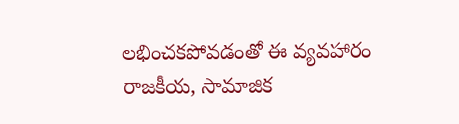లభించకపోవడంతో ఈ వ్యవహారం రాజకీయ, సామాజిక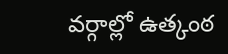వర్గాల్లో ఉత్కంఠ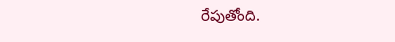రేపుతోంది.